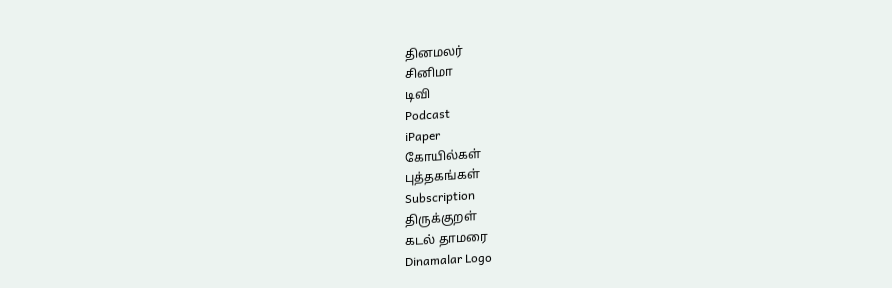தினமலர்
சினிமா
டிவி
Podcast
iPaper
கோயில்கள்
புத்தகங்கள்
Subscription
திருக்குறள்
கடல் தாமரை
Dinamalar Logo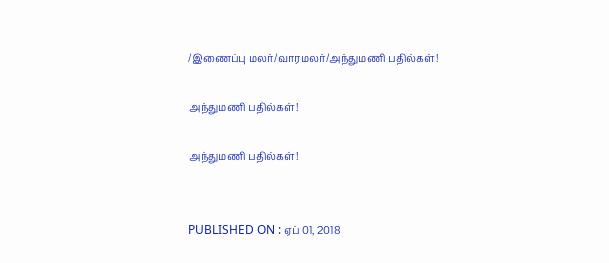/இணைப்பு மலர்/வாரமலர்/அந்துமணி பதில்கள்!

அந்துமணி பதில்கள்!

அந்துமணி பதில்கள்!


PUBLISHED ON : ஏப் 01, 2018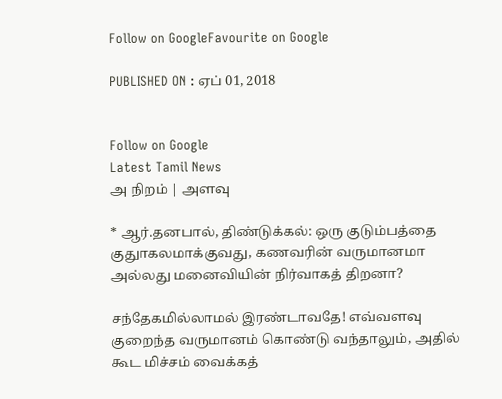Follow on GoogleFavourite on Google

PUBLISHED ON : ஏப் 01, 2018


Follow on Google
Latest Tamil News
அ நிறம் | அளவு

* ஆர்.தனபால், திண்டுக்கல்: ஒரு குடும்பத்தை குதுாகலமாக்குவது, கணவரின் வருமானமா அல்லது மனைவியின் நிர்வாகத் திறனா?

சந்தேகமில்லாமல் இரண்டாவதே! எவ்வளவு குறைந்த வருமானம் கொண்டு வந்தாலும், அதில் கூட மிச்சம் வைக்கத்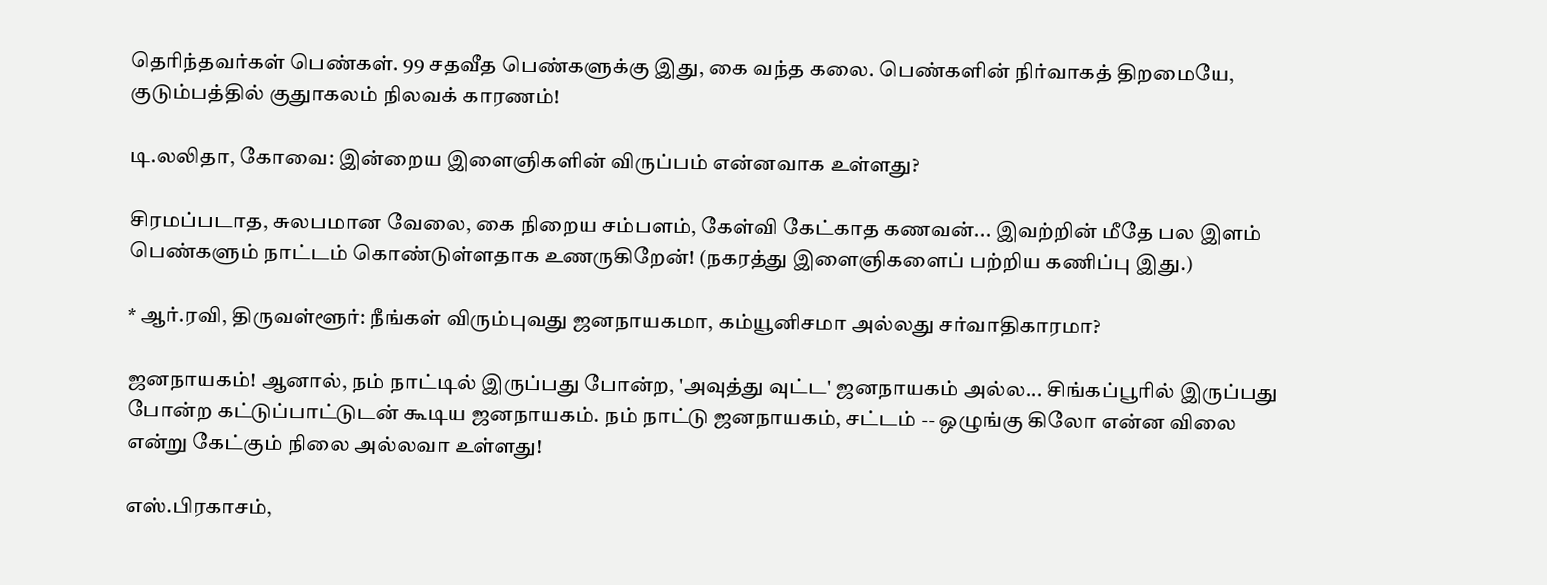தெரிந்தவர்கள் பெண்கள். 99 சதவீத பெண்களுக்கு இது, கை வந்த கலை. பெண்களின் நிர்வாகத் திறமையே, குடும்பத்தில் குதுாகலம் நிலவக் காரணம்!

டி.லலிதா, கோவை: இன்றைய இளைஞிகளின் விருப்பம் என்னவாக உள்ளது?

சிரமப்படாத, சுலபமான வேலை, கை நிறைய சம்பளம், கேள்வி கேட்காத கணவன்... இவற்றின் மீதே பல இளம் பெண்களும் நாட்டம் கொண்டுள்ளதாக உணருகிறேன்! (நகரத்து இளைஞிகளைப் பற்றிய கணிப்பு இது.)

* ஆர்.ரவி, திருவள்ளூர்: நீங்கள் விரும்புவது ஜனநாயகமா, கம்யூனிசமா அல்லது சர்வாதிகாரமா?

ஜனநாயகம்! ஆனால், நம் நாட்டில் இருப்பது போன்ற, 'அவுத்து வுட்ட' ஜனநாயகம் அல்ல... சிங்கப்பூரில் இருப்பது போன்ற கட்டுப்பாட்டுடன் கூடிய ஜனநாயகம். நம் நாட்டு ஜனநாயகம், சட்டம் -- ஒழுங்கு கிலோ என்ன விலை என்று கேட்கும் நிலை அல்லவா உள்ளது!

எஸ்.பிரகாசம்,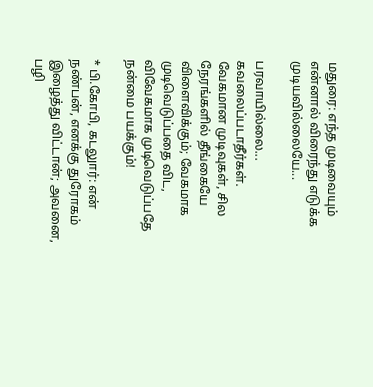மதுரை: எந்த முடிவையும் என்னால் விரைந்து எடுக்க முடியவில்லையே...

பரவாயில்லை... கவலைப்படாதீர்கள். வேகமான முடிவுகள், சில நேரங்களில் தீங்கையே விளைவிக்கும்; வேகமாக முடிவெடுப்பதை விட, விவேகமாக முடிவெடுப்பதே நன்மை பயக்கும்!

* பி.கோபி, கடலுார்: என் நண்பன், எனக்கு துரோகம் இழைத்து விட்டான்; அவனை, பழி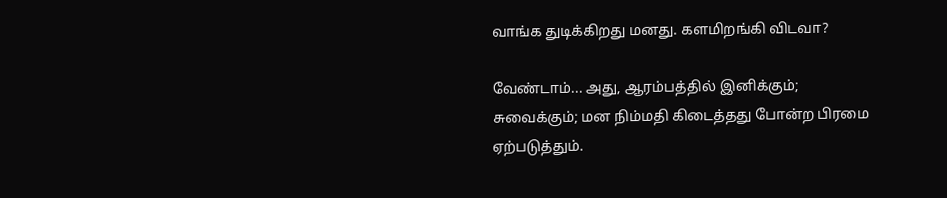வாங்க துடிக்கிறது மனது. களமிறங்கி விடவா?

வேண்டாம்... அது, ஆரம்பத்தில் இனிக்கும்; சுவைக்கும்; மன நிம்மதி கிடைத்தது போன்ற பிரமை ஏற்படுத்தும்.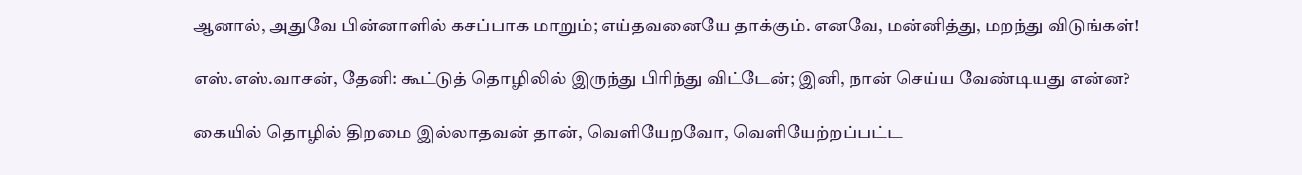ஆனால், அதுவே பின்னாளில் கசப்பாக மாறும்; எய்தவனையே தாக்கும். எனவே, மன்னித்து, மறந்து விடுங்கள்!

எஸ்.எஸ்.வாசன், தேனி: கூட்டுத் தொழிலில் இருந்து பிரிந்து விட்டேன்; இனி, நான் செய்ய வேண்டியது என்ன?

கையில் தொழில் திறமை இல்லாதவன் தான், வெளியேறவோ, வெளியேற்றப்பட்ட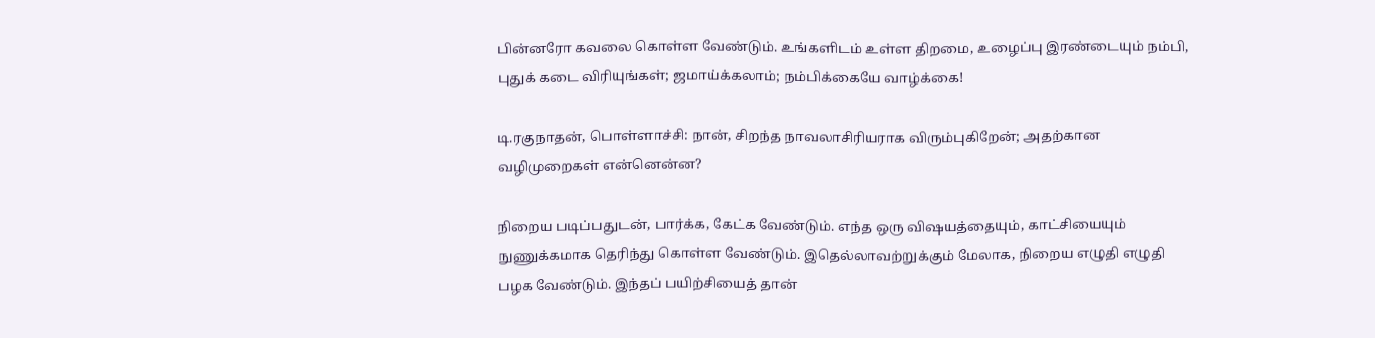பின்னரோ கவலை கொள்ள வேண்டும். உங்களிடம் உள்ள திறமை, உழைப்பு இரண்டையும் நம்பி, புதுக் கடை விரியுங்கள்; ஜமாய்க்கலாம்; நம்பிக்கையே வாழ்க்கை!

டி.ரகுநாதன், பொள்ளாச்சி: நான், சிறந்த நாவலாசிரியராக விரும்புகிறேன்; அதற்கான வழிமுறைகள் என்னென்ன?

நிறைய படிப்பதுடன், பார்க்க, கேட்க வேண்டும். எந்த ஒரு விஷயத்தையும், காட்சியையும் நுணுக்கமாக தெரிந்து கொள்ள வேண்டும். இதெல்லாவற்றுக்கும் மேலாக, நிறைய எழுதி எழுதி பழக வேண்டும். இந்தப் பயிற்சியைத் தான்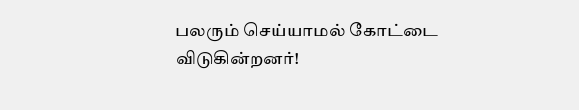பலரும் செய்யாமல் கோட்டை விடுகின்றனர்!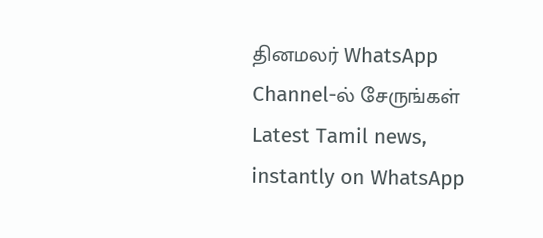தினமலர் WhatsApp Channel-ல் சேருங்கள்
Latest Tamil news, instantly on WhatsApp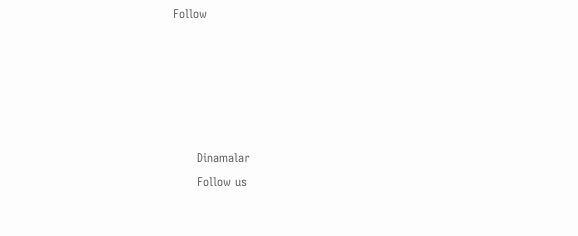Follow





      Dinamalar
      Follow us